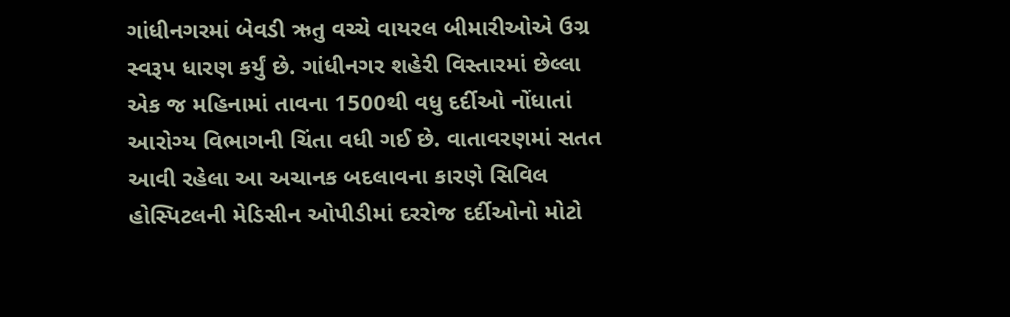ગાંધીનગરમાં બેવડી ઋતુ વચ્ચે વાયરલ બીમારીઓએ ઉગ્ર સ્વરૂપ ધારણ કર્યું છે. ગાંધીનગર શહેરી વિસ્તારમાં છેલ્લા એક જ મહિનામાં તાવના 1500થી વધુ દર્દીઓ નોંધાતાં આરોગ્ય વિભાગની ચિંતા વધી ગઈ છે. વાતાવરણમાં સતત આવી રહેલા આ અચાનક બદલાવના કારણે સિવિલ હોસ્પિટલની મેડિસીન ઓપીડીમાં દરરોજ દર્દીઓનો મોટો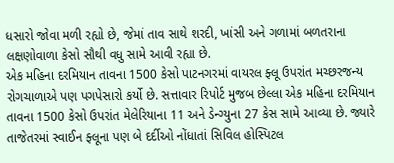ધસારો જોવા મળી રહ્યો છે, જેમાં તાવ સાથે શરદી, ખાંસી અને ગળામાં બળતરાના લક્ષણોવાળા કેસો સૌથી વધુ સામે આવી રહ્યા છે.
એક મહિના દરમિયાન તાવના 1500 કેસો પાટનગરમાં વાયરલ ફ્લૂ ઉપરાંત મચ્છરજન્ય રોગચાળાએ પણ પગપેસારો કર્યો છે. સત્તાવાર રિપોર્ટ મુજબ છેલ્લા એક મહિના દરમિયાન તાવના 1500 કેસો ઉપરાંત મેલેરિયાના 11 અને ડેન્ગ્યુના 27 કેસ સામે આવ્યા છે. જ્યારે તાજેતરમાં સ્વાઈન ફ્લૂના પણ બે દર્દીઓ નોંધાતાં સિવિલ હોસ્પિટલ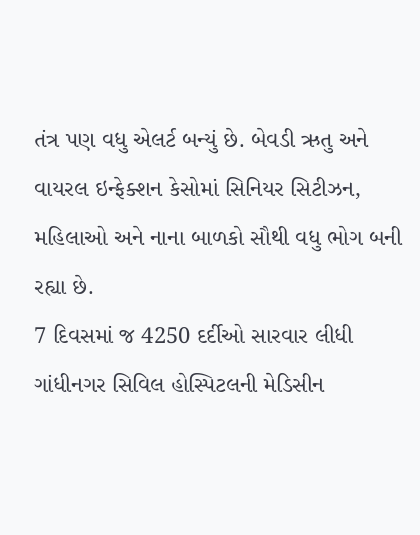તંત્ર પણ વધુ એલર્ટ બન્યું છે. બેવડી ઋતુ અને વાયરલ ઇન્ફેક્શન કેસોમાં સિનિયર સિટીઝન, મહિલાઓ અને નાના બાળકો સૌથી વધુ ભોગ બની રહ્યા છે.
7 દિવસમાં જ 4250 દર્દીઓ સારવાર લીધી ગાંધીનગર સિવિલ હોસ્પિટલની મેડિસીન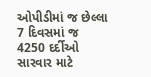ઓપીડીમાં જ છેલ્લા 7 દિવસમાં જ 4250 દર્દીઓ સારવાર માટે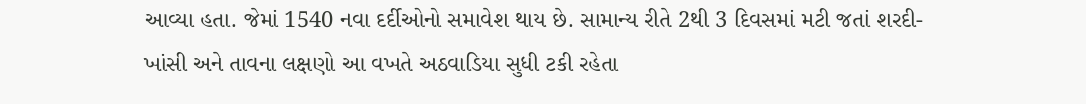આવ્યા હતા. જેમાં 1540 નવા દર્દીઓનો સમાવેશ થાય છે. સામાન્ય રીતે 2થી 3 દિવસમાં મટી જતાં શરદી-ખાંસી અને તાવના લક્ષણો આ વખતે અઠવાડિયા સુધી ટકી રહેતા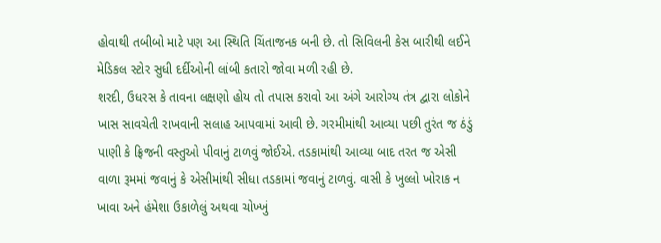હોવાથી તબીબો માટે પણ આ સ્થિતિ ચિંતાજનક બની છે. તો સિવિલની કેસ બારીથી લઈને મેડિકલ સ્ટોર સુધી દર્દીઓની લાંબી કતારો જોવા મળી રહી છે.
શરદી, ઉધરસ કે તાવના લક્ષણો હોય તો તપાસ કરાવો આ અંગે આરોગ્ય તંત્ર દ્વારા લોકોને ખાસ સાવચેતી રાખવાની સલાહ આપવામાં આવી છે. ગરમીમાંથી આવ્યા પછી તુરંત જ ઠંડું પાણી કે ફ્રિજની વસ્તુઓ પીવાનું ટાળવું જોઈએ. તડકામાંથી આવ્યા બાદ તરત જ એસી વાળા રૂમમાં જવાનું કે એસીમાંથી સીધા તડકામાં જવાનું ટાળવું. વાસી કે ખુલ્લો ખોરાક ન ખાવા અને હંમેશા ઉકાળેલું અથવા ચોખ્ખું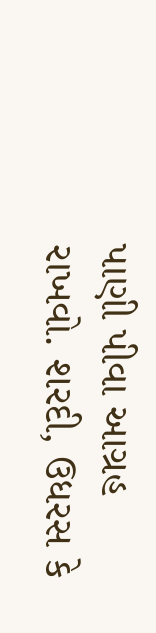પાણી પીવા આગ્રહ રાખવો. શરદી, ઉધરસ કે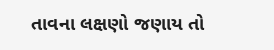તાવના લક્ષણો જણાય તો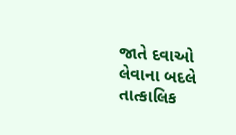જાતે દવાઓ લેવાના બદલે તાત્કાલિક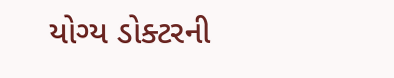યોગ્ય ડોક્ટરની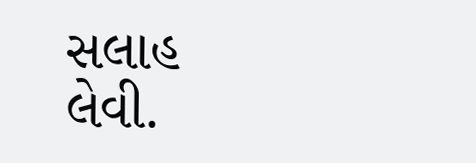સલાહ લેવી.